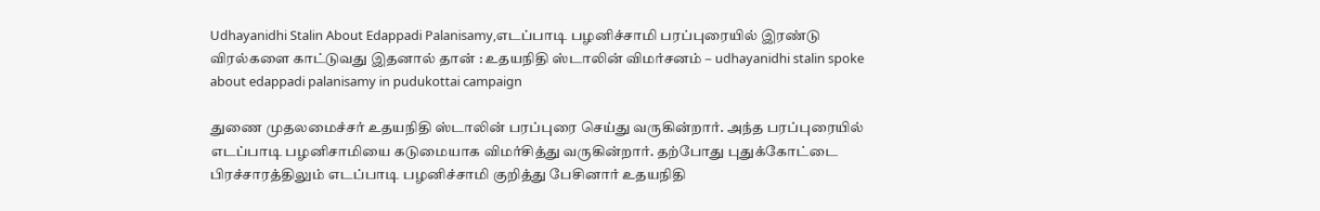Udhayanidhi Stalin About Edappadi Palanisamy,எடப்பாடி பழனிச்சாமி பரப்புரையில் இரண்டு விரல்களை காட்டுவது இதனால் தான் : உதயநிதி ஸ்டாலின் விமர்சனம் – udhayanidhi stalin spoke about edappadi palanisamy in pudukottai campaign

துணை முதலமைச்சர் உதயநிதி ஸ்டாலின் பரப்புரை செய்து வருகின்றார். அந்த பரப்புரையில் எடப்பாடி பழனிசாமியை கடுமையாக விமர்சித்து வருகின்றார். தற்போது புதுக்கோட்டை பிரச்சாரத்திலும் எடப்பாடி பழனிச்சாமி குறித்து பேசினார் உதயநிதி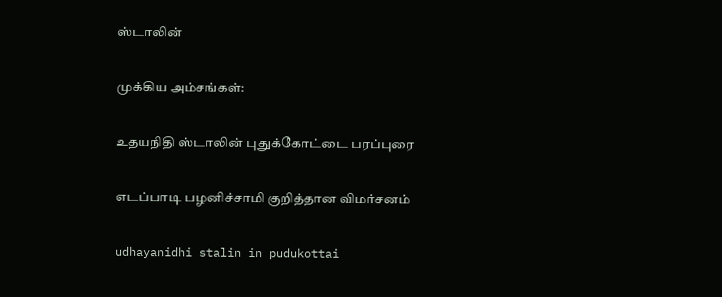ஸ்டாலின்

முக்கிய அம்சங்கள்:

உதயநிதி ஸ்டாலின் புதுக்கோட்டை பரப்புரை

எடப்பாடி பழனிச்சாமி குறித்தான விமர்சனம்

udhayanidhi stalin in pudukottai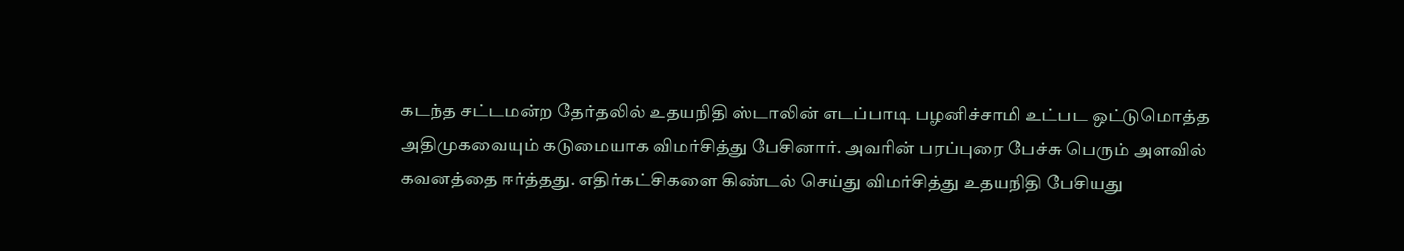கடந்த சட்டமன்ற தேர்தலில் உதயநிதி ஸ்டாலின் எடப்பாடி பழனிச்சாமி உட்பட ஒட்டுமொத்த அதிமுகவையும் கடுமையாக விமர்சித்து பேசினார். அவரின் பரப்புரை பேச்சு பெரும் அளவில் கவனத்தை ஈர்த்தது. எதிர்கட்சிகளை கிண்டல் செய்து விமர்சித்து உதயநிதி பேசியது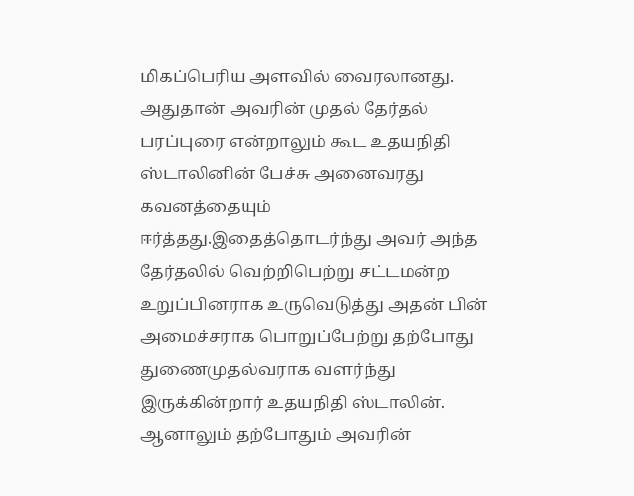மிகப்பெரிய அளவில் வைரலானது. அதுதான் அவரின் முதல் தேர்தல் பரப்புரை என்றாலும் கூட உதயநிதி ஸ்டாலினின் பேச்சு அனைவரது கவனத்தையும் ஈர்த்தது.இதைத்தொடர்ந்து அவர் அந்த தேர்தலில் வெற்றிபெற்று சட்டமன்ற உறுப்பினராக உருவெடுத்து அதன் பின் அமைச்சராக பொறுப்பேற்று தற்போது துணைமுதல்வராக வளர்ந்து இருக்கின்றார் உதயநிதி ஸ்டாலின். ஆனாலும் தற்போதும் அவரின்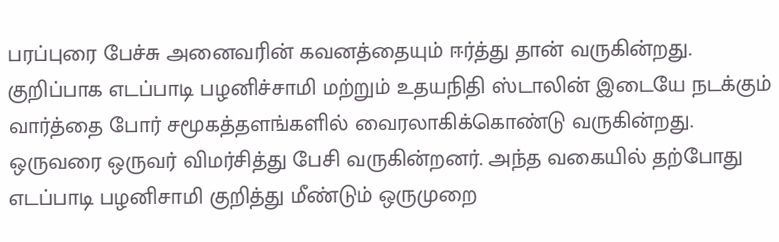பரப்புரை பேச்சு அனைவரின் கவனத்தையும் ஈர்த்து தான் வருகின்றது. குறிப்பாக எடப்பாடி பழனிச்சாமி மற்றும் உதயநிதி ஸ்டாலின் இடையே நடக்கும் வார்த்தை போர் சமூகத்தளங்களில் வைரலாகிக்கொண்டு வருகின்றது.
ஒருவரை ஒருவர் விமர்சித்து பேசி வருகின்றனர். அந்த வகையில் தற்போது எடப்பாடி பழனிசாமி குறித்து மீண்டும் ஒருமுறை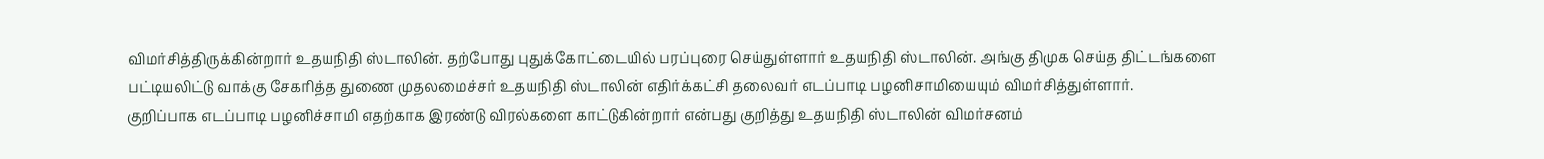விமர்சித்திருக்கின்றார் உதயநிதி ஸ்டாலின். தற்போது புதுக்கோட்டையில் பரப்புரை செய்துள்ளார் உதயநிதி ஸ்டாலின். அங்கு திமுக செய்த திட்டங்களை பட்டியலிட்டு வாக்கு சேகரித்த துணை முதலமைச்சர் உதயநிதி ஸ்டாலின் எதிர்க்கட்சி தலைவர் எடப்பாடி பழனிசாமியையும் விமர்சித்துள்ளார்.
குறிப்பாக எடப்பாடி பழனிச்சாமி எதற்காக இரண்டு விரல்களை காட்டுகின்றார் என்பது குறித்து உதயநிதி ஸ்டாலின் விமர்சனம்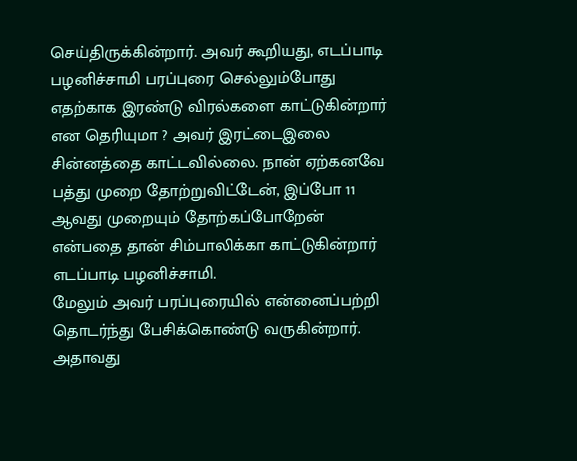செய்திருக்கின்றார். அவர் கூறியது, எடப்பாடி பழனிச்சாமி பரப்புரை செல்லும்போது எதற்காக இரண்டு விரல்களை காட்டுகின்றார் என தெரியுமா ? அவர் இரட்டைஇலை சின்னத்தை காட்டவில்லை. நான் ஏற்கனவே பத்து முறை தோற்றுவிட்டேன், இப்போ 11 ஆவது முறையும் தோற்கப்போறேன் என்பதை தான் சிம்பாலிக்கா காட்டுகின்றார் எடப்பாடி பழனிச்சாமி.
மேலும் அவர் பரப்புரையில் என்னைப்பற்றி தொடர்ந்து பேசிக்கொண்டு வருகின்றார். அதாவது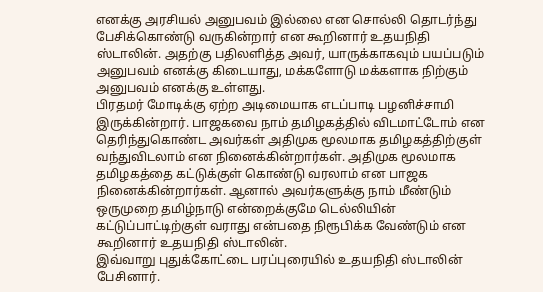எனக்கு அரசியல் அனுபவம் இல்லை என சொல்லி தொடர்ந்து பேசிக்கொண்டு வருகின்றார் என கூறினார் உதயநிதி ஸ்டாலின். அதற்கு பதிலளித்த அவர், யாருக்காகவும் பயப்படும் அனுபவம் எனக்கு கிடையாது, மக்களோடு மக்களாக நிற்கும் அனுபவம் எனக்கு உள்ளது.
பிரதமர் மோடிக்கு ஏற்ற அடிமையாக எடப்பாடி பழனிச்சாமி இருக்கின்றார். பாஜகவை நாம் தமிழகத்தில் விடமாட்டோம் என தெரிந்துகொண்ட அவர்கள் அதிமுக மூலமாக தமிழகத்திற்குள் வந்துவிடலாம் என நினைக்கின்றார்கள். அதிமுக மூலமாக தமிழகத்தை கட்டுக்குள் கொண்டு வரலாம் என பாஜக நினைக்கின்றார்கள். ஆனால் அவர்களுக்கு நாம் மீண்டும் ஒருமுறை தமிழ்நாடு என்றைக்குமே டெல்லியின் கட்டுப்பாட்டிற்குள் வராது என்பதை நிரூபிக்க வேண்டும் என கூறினார் உதயநிதி ஸ்டாலின்.
இவ்வாறு புதுக்கோட்டை பரப்புரையில் உதயநிதி ஸ்டாலின் பேசினார்.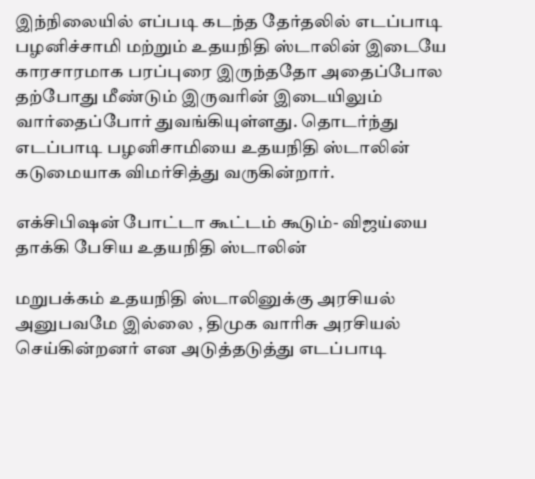இந்நிலையில் எப்படி கடந்த தேர்தலில் எடப்பாடி பழனிச்சாமி மற்றும் உதயநிதி ஸ்டாலின் இடையே காரசாரமாக பரப்புரை இருந்ததோ அதைப்போல தற்போது மீண்டும் இருவரின் இடையிலும் வார்தைப்போர் துவங்கியுள்ளது. தொடர்ந்து எடப்பாடி பழனிசாமியை உதயநிதி ஸ்டாலின் கடுமையாக விமர்சித்து வருகின்றார்.

எக்சிபிஷன் போட்டா கூட்டம் கூடும்- விஜய்யை தாக்கி பேசிய உதயநிதி ஸ்டாலின்

மறுபக்கம் உதயநிதி ஸ்டாலினுக்கு அரசியல் அனுபவமே இல்லை , திமுக வாரிசு அரசியல் செய்கின்றனர் என அடுத்தடுத்து எடப்பாடி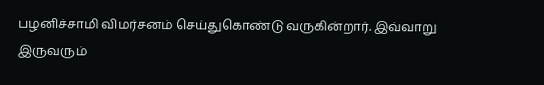பழனிச்சாமி விமர்சனம் செய்துகொண்டு வருகின்றார். இவ்வாறு இருவரும்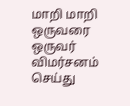மாறி மாறி ஒருவரை ஒருவர் விமர்சனம் செய்து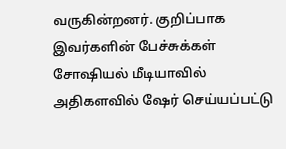வருகின்றனர். குறிப்பாக இவர்களின் பேச்சுக்கள் சோஷியல் மீடியாவில் அதிகளவில் ஷேர் செய்யப்பட்டு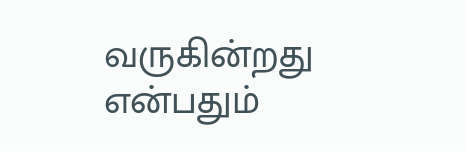வருகின்றது என்பதும்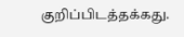குறிப்பிடத்தக்கது.